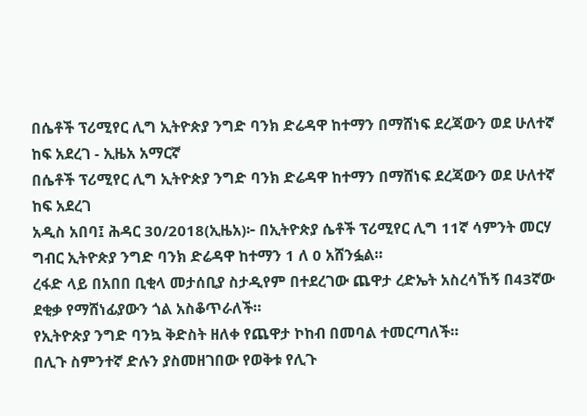በሴቶች ፕሪሚየር ሊግ ኢትዮጵያ ንግድ ባንክ ድሬዳዋ ከተማን በማሸነፍ ደረጃውን ወደ ሁለተኛ ከፍ አደረገ - ኢዜአ አማርኛ
በሴቶች ፕሪሚየር ሊግ ኢትዮጵያ ንግድ ባንክ ድሬዳዋ ከተማን በማሸነፍ ደረጃውን ወደ ሁለተኛ ከፍ አደረገ
አዲስ አበባ፤ ሕዳር 30/2018(ኢዜአ)፦ በኢትዮጵያ ሴቶች ፕሪሚየር ሊግ 11ኛ ሳምንት መርሃ ግብር ኢትዮጵያ ንግድ ባንክ ድሬዳዋ ከተማን 1 ለ 0 አሸንፏል።
ረፋድ ላይ በአበበ ቢቂላ መታሰቢያ ስታዲየም በተደረገው ጨዋታ ረድኤት አስረሳኸኝ በ43ኛው ደቂቃ የማሸነፊያውን ጎል አስቆጥራለች።
የኢትዮጵያ ንግድ ባንኳ ቅድስት ዘለቀ የጨዋታ ኮከብ በመባል ተመርጣለች።
በሊጉ ስምንተኛ ድሉን ያስመዘገበው የወቅቱ የሊጉ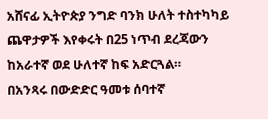አሸናፊ ኢትዮጵያ ንግድ ባንክ ሁለት ተስተካካይ ጨዋታዎች እየቀሩት በ25 ነጥብ ደረጃውን ከአራተኛ ወደ ሁለተኛ ከፍ አድርጓል።
በአንጻሩ በውድድር ዓመቱ ሰባተኛ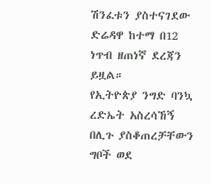ሽንፈቱን ያስተናገደው ድሬዳዋ ከተማ በ12 ነጥብ ዘጠነኛ ደረጃን ይዟል።
የኢትዮጵያ ንግድ ባንኳ ረድኤት አስረሳኸኝ በሊጉ ያስቆጠረቻቸውን ግቦች ወደ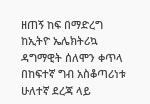ዘጠኝ ከፍ በማድረግ ከኢትዮ ኤሌክትሪኳ ዳግማዊት ሰለሞን ቀጥላ በከፍተኛ ግብ አስቆጣሪነቱ ሁለተኛ ደረጃ ላይ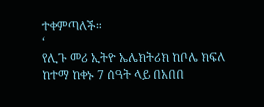ተቀምጣለች።
‘
የሊጉ መሪ ኢትዮ ኤሌክትሪክ ከቦሌ ክፍለ ከተማ ከቀኑ 7 ሰዓት ላይ በአበበ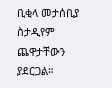ቢቂላ መታሰቢያ ስታዲየም ጨዋታቸውን ያደርጋል።